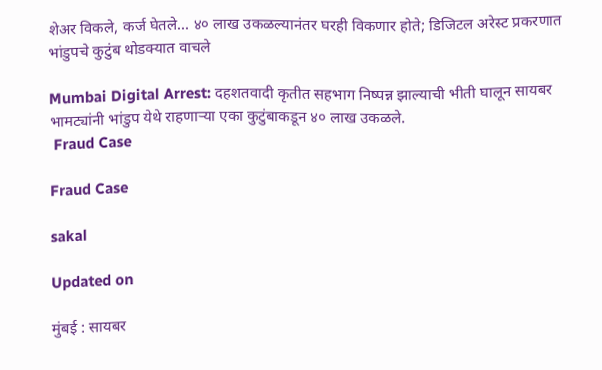शेअर विकले, कर्ज घेतले... ४० लाख उकळल्यानंतर घरही विकणार होते; डिजिटल अरेस्ट प्रकरणात भांडुपचे कुटुंब थोडक्यात वाचले

Mumbai Digital Arrest: दहशतवादी कृतीत सहभाग निष्पन्न झाल्याची भीती घालून सायबर भामट्यांनी भांडुप येथे राहणाऱ्या एका कुटुंबाकडून ४० लाख उकळले.
 Fraud Case

Fraud Case

sakal

Updated on

मुंबई : सायबर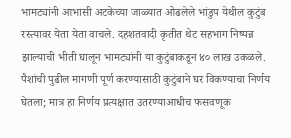भामट्यांनी आभासी अटकेच्या जाळ्यात ओढलेले भांडुप येथील कुटुंब रस्त्यावर येता येता वाचले. दहशतवादी कृतीत थेट सहभाग निष्पन्न झाल्याची भीती घालून भामट्यांनी या कुटुंबाकडून ४० लाख उकळले. पैशांची पुढील मागणी पूर्ण करण्यासाठी कुटुंबाने घर विकण्याचा निर्णय घेतला; मात्र हा निर्णय प्रत्यक्षात उतरण्याआधीच फसवणूक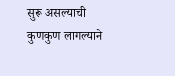सुरू असल्याची कुणकुण लागल्याने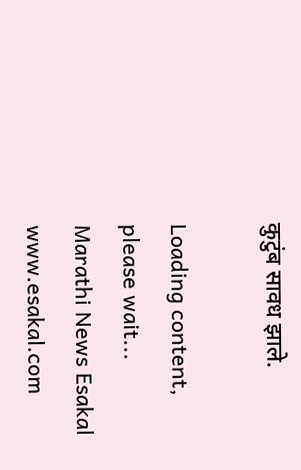कुटुंब सावध झाले.

Loading content, please wait...
Marathi News Esakal
www.esakal.com